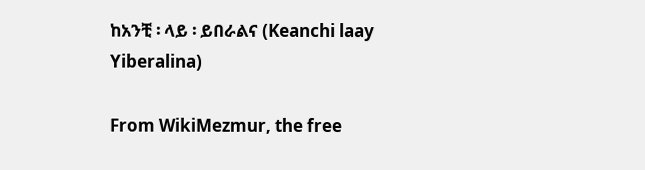ከአንቺ ፡ ላይ ፡ ይበራልና (Keanchi laay Yiberalina)

From WikiMezmur, the free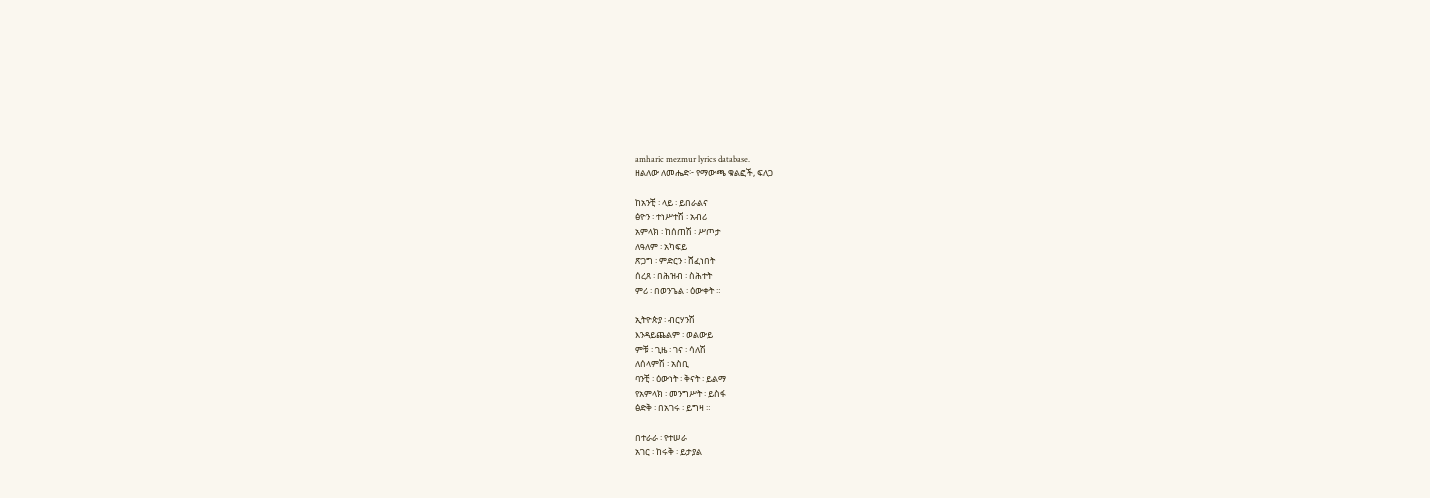amharic mezmur lyrics database.
ዘልለው ለመሔድ፦ የማውጫ ቁልፎች, ፍለጋ

ከአንቺ ፡ ላይ ፡ ይበራልና
ፅዮን ፡ ተነሥተሽ ፡ አብሪ
አምላክ ፡ ከሰጠሽ ፡ ሥጦታ
ለዓለም ፡ አካፍይ
ጽጋግ ፡ ምድርን ፡ ሸፈነበት
ሰረጸ ፡ በሕዝብ ፡ ስሕተት
ምሪ ፡ በወንጌል ፡ ዕውቀት ።

ኢትዮጵያ ፡ ብርሃንሽ
እንዳይጨልም ፡ ወልውይ
ምቹ ፡ ጊዜ ፡ ገና ፡ ሳለሽ
ለሰላምሽ ፡ አስቢ
ባንቺ ፡ ዕውነት ፡ ቅናት ፡ ይልማ
የአምላክ ፡ መንግሥት ፡ ይስፋ
ፅድቅ ፡ በአገሩ ፡ ይግዛ ።

በተራራ ፡ የተሠራ
አገር ፡ ከሩቅ ፡ ይታያል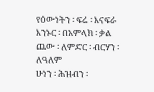የዕውነትን ፡ ፍሬ ፡ እናፍራ
እንኑር ፡ በአምላክ ፡ ቃል
ጨው ፡ ለምድር ፡ ብርሃን ፡ ለዓለም
ሁነን ፡ ሕዝብን ፡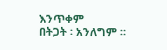እንጥቀም
በትጋት ፡ አንለግም ።